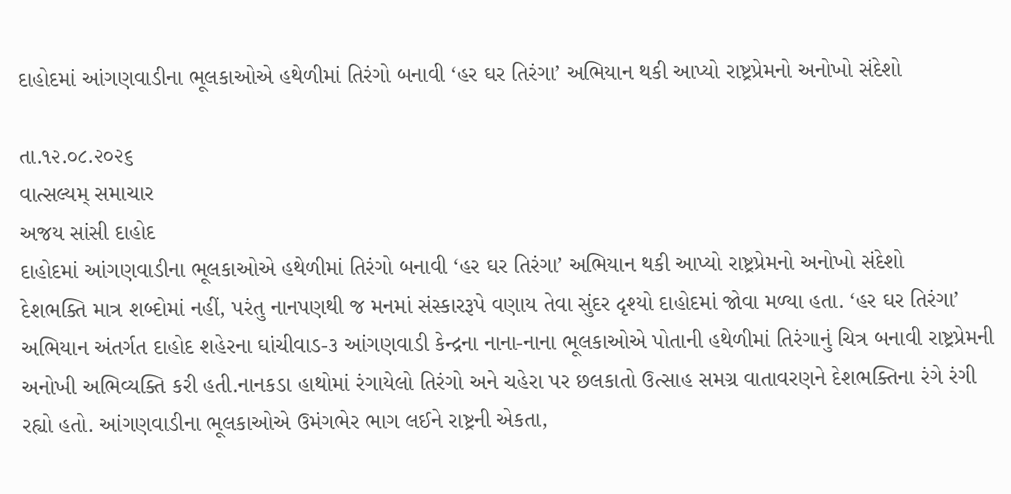દાહોદમાં આંગણવાડીના ભૂલકાઓએ હથેળીમાં તિરંગો બનાવી ‘હર ઘર તિરંગા’ અભિયાન થકી આપ્યો રાષ્ટ્રપ્રેમનો અનોખો સંદેશો

તા.૧૨.૦૮.૨૦૨૬
વાત્સલ્યમ્ સમાચાર
અજય સાંસી દાહોદ
દાહોદમાં આંગણવાડીના ભૂલકાઓએ હથેળીમાં તિરંગો બનાવી ‘હર ઘર તિરંગા’ અભિયાન થકી આપ્યો રાષ્ટ્રપ્રેમનો અનોખો સંદેશો
દેશભક્તિ માત્ર શબ્દોમાં નહીં, પરંતુ નાનપણથી જ મનમાં સંસ્કારરૂપે વણાય તેવા સુંદર દૃશ્યો દાહોદમાં જોવા મળ્યા હતા. ‘હર ઘર તિરંગા’ અભિયાન અંતર્ગત દાહોદ શહેરના ઘાંચીવાડ-૩ આંગણવાડી કેન્દ્રના નાના-નાના ભૂલકાઓએ પોતાની હથેળીમાં તિરંગાનું ચિત્ર બનાવી રાષ્ટ્રપ્રેમની અનોખી અભિવ્યક્તિ કરી હતી.નાનકડા હાથોમાં રંગાયેલો તિરંગો અને ચહેરા પર છલકાતો ઉત્સાહ સમગ્ર વાતાવરણને દેશભક્તિના રંગે રંગી રહ્યો હતો. આંગણવાડીના ભૂલકાઓએ ઉમંગભેર ભાગ લઈને રાષ્ટ્રની એકતા,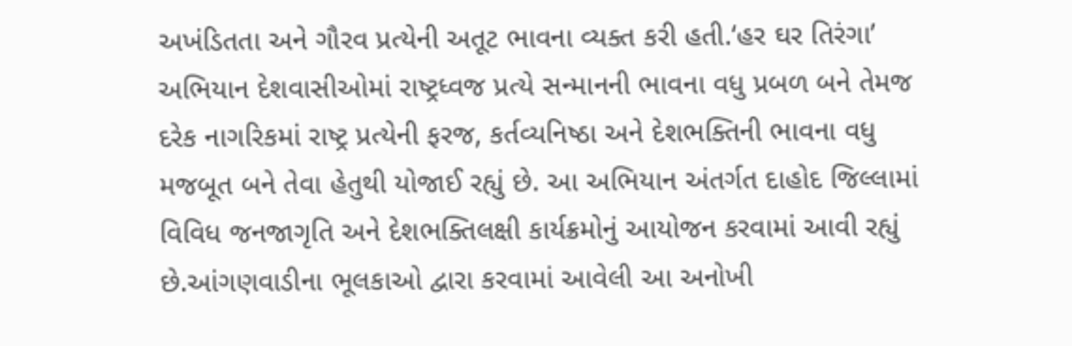અખંડિતતા અને ગૌરવ પ્રત્યેની અતૂટ ભાવના વ્યક્ત કરી હતી.‘હર ઘર તિરંગા’ અભિયાન દેશવાસીઓમાં રાષ્ટ્રધ્વજ પ્રત્યે સન્માનની ભાવના વધુ પ્રબળ બને તેમજ દરેક નાગરિકમાં રાષ્ટ્ર પ્રત્યેની ફરજ, કર્તવ્યનિષ્ઠા અને દેશભક્તિની ભાવના વધુ મજબૂત બને તેવા હેતુથી યોજાઈ રહ્યું છે. આ અભિયાન અંતર્ગત દાહોદ જિલ્લામાં વિવિધ જનજાગૃતિ અને દેશભક્તિલક્ષી કાર્યક્રમોનું આયોજન કરવામાં આવી રહ્યું છે.આંગણવાડીના ભૂલકાઓ દ્વારા કરવામાં આવેલી આ અનોખી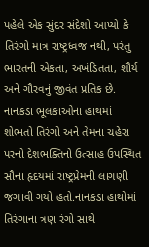પહેલે એક સુંદર સંદેશો આપ્યો કે તિરંગો માત્ર રાષ્ટ્રધ્વજ નથી, પરંતુ ભારતની એકતા, અખંડિતતા, શૌર્ય અને ગૌરવનું જીવંત પ્રતિક છે. નાનકડા ભૂલકાઓના હાથમાં શોભતો તિરંગો અને તેમના ચહેરા પરનો દેશભક્તિનો ઉત્સાહ ઉપસ્થિત સૌના હૃદયમાં રાષ્ટ્રપ્રેમની લાગણી જગાવી ગયો હતો.નાનકડા હાથોમાં તિરંગાના ત્રણ રંગો સાથે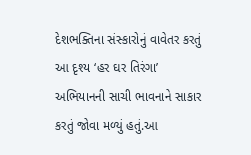દેશભક્તિના સંસ્કારોનું વાવેતર કરતું આ દૃશ્ય ‘હર ઘર તિરંગા’ અભિયાનની સાચી ભાવનાને સાકાર કરતું જોવા મળ્યું હતું.આ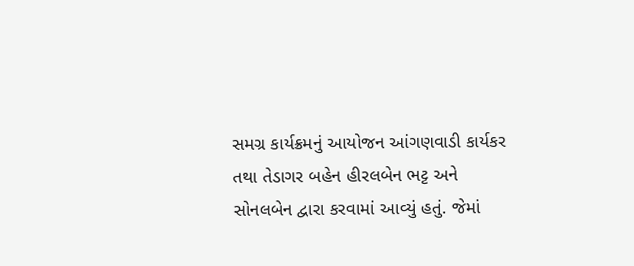સમગ્ર કાર્યક્રમનું આયોજન આંગણવાડી કાર્યકર તથા તેડાગર બહેન હીરલબેન ભટ્ટ અને સોનલબેન દ્વારા કરવામાં આવ્યું હતું. જેમાં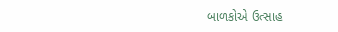બાળકોએ ઉત્સાહ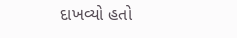દાખવ્યો હતો